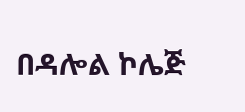በዳሎል ኮሌጅ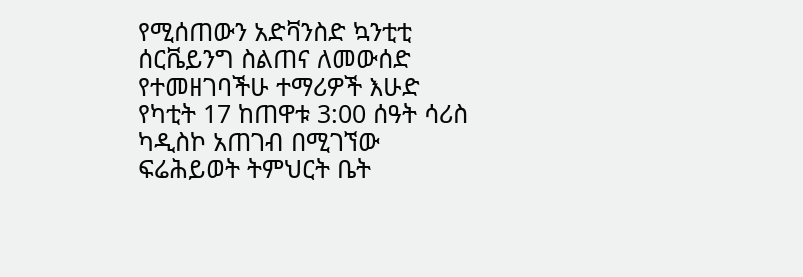የሚሰጠውን አድቫንስድ ኳንቲቲ ሰርቬይንግ ስልጠና ለመውሰድ የተመዘገባችሁ ተማሪዎች እሁድ የካቲት 17 ከጠዋቱ 3:00 ሰዓት ሳሪስ ካዲስኮ አጠገብ በሚገኘው ፍሬሕይወት ትምህርት ቤት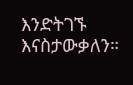እንድትገኙ እናስታውቃለን።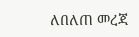ለበለጠ መረጃ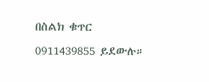በስልክ ቁጥር 0911439855 ይደውሉ።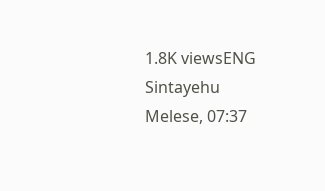1.8K viewsENG Sintayehu Melese, 07:37